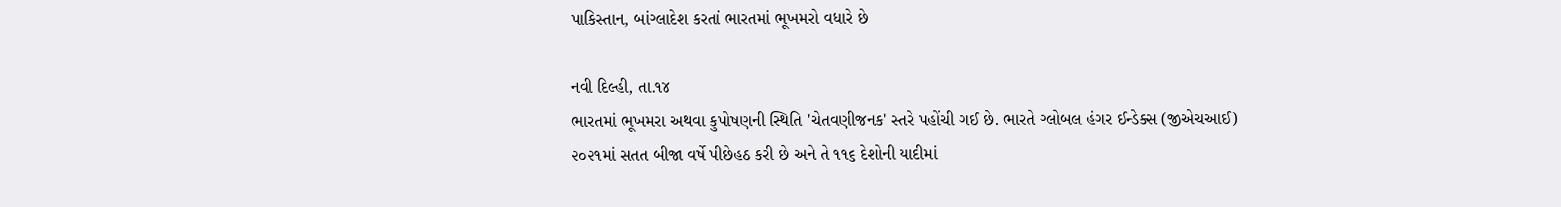પાકિસ્તાન, બાંગ્લાદેશ કરતાં ભારતમાં ભૂખમરો વધારે છે

નવી દિલ્હી, તા.૧૪
ભારતમાં ભૂખમરા અથવા કુપોષણની સ્થિતિ 'ચેતવણીજનક' સ્તરે પહોંચી ગઈ છે. ભારતે ગ્લોબલ હંગર ઈન્ડેક્સ (જીએચઆઈ) ૨૦૨૧માં સતત બીજા વર્ષે પીછેહઠ કરી છે અને તે ૧૧૬ દેશોની યાદીમાં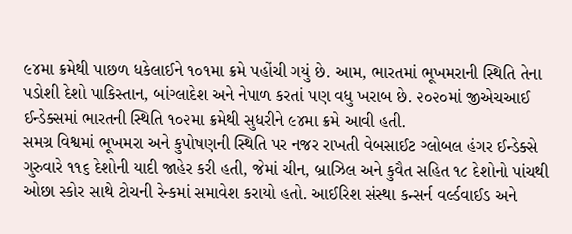૯૪મા ક્રમેથી પાછળ ધકેલાઈને ૧૦૧મા ક્રમે પહોંચી ગયું છે. આમ, ભારતમાં ભૂખમરાની સ્થિતિ તેના પડોશી દેશો પાકિસ્તાન, બાંગ્લાદેશ અને નેપાળ કરતાં પણ વધુ ખરાબ છે. ૨૦૨૦માં જીએચઆઈ ઈન્ડેક્સમાં ભારતની સ્થિતિ ૧૦૨મા ક્રમેથી સુધરીને ૯૪મા ક્રમે આવી હતી.
સમગ્ર વિશ્વમાં ભૂખમરા અને કુપોષણની સ્થિતિ પર નજર રાખતી વેબસાઈટ ગ્લોબલ હંગર ઈન્ડેક્સે ગુરુવારે ૧૧૬ દેશોની યાદી જાહેર કરી હતી, જેમાં ચીન, બ્રાઝિલ અને કુવૈત સહિત ૧૮ દેશોનો પાંચથી ઓછા સ્કોર સાથે ટોચની રેન્કમાં સમાવેશ કરાયો હતો. આઈરિશ સંસ્થા કન્સર્ન વર્લ્ડવાઈડ અને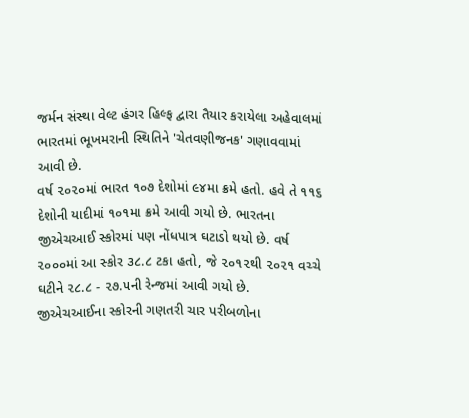જર્મન સંસ્થા વેલ્ટ હંગર હિલ્ફ દ્વારા તૈયાર કરાયેલા અહેવાલમાં ભારતમાં ભૂખમરાની સ્થિતિને 'ચેતવણીજનક' ગણાવવામાં આવી છે.
વર્ષ ૨૦૨૦માં ભારત ૧૦૭ દેશોમાં ૯૪મા ક્રમે હતો. હવે તે ૧૧૬ દેશોની યાદીમાં ૧૦૧મા ક્રમે આવી ગયો છે. ભારતના જીએચઆઈ સ્કોરમાં પણ નોંધપાત્ર ઘટાડો થયો છે. વર્ષ ૨૦૦૦માં આ સ્કોર ૩૮.૮ ટકા હતો, જે ૨૦૧૨થી ૨૦૨૧ વચ્ચે ઘટીને ૨૮.૮ - ૨૭.૫ની રેન્જમાં આવી ગયો છે.
જીએચઆઈના સ્કોરની ગણતરી ચાર પરીબળોના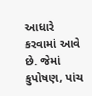આધારે કરવામાં આવે છે. જેમાં કુપોષણ, પાંચ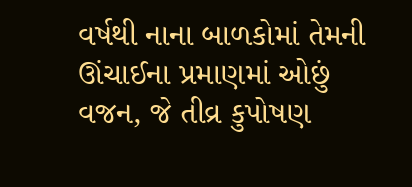વર્ષથી નાના બાળકોમાં તેમની ઊંચાઈના પ્રમાણમાં ઓછું વજન, જે તીવ્ર કુપોષણ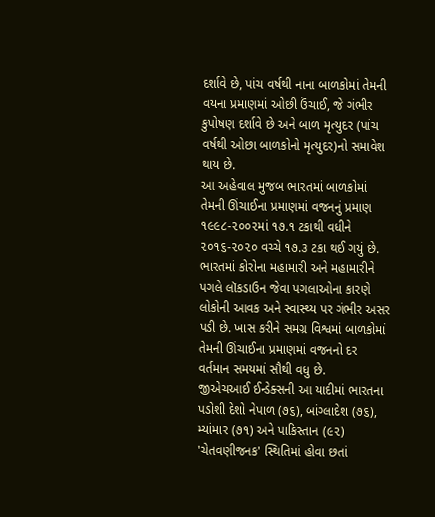દર્શાવે છે, પાંચ વર્ષથી નાના બાળકોમાં તેમની વયના પ્રમાણમાં ઓછી ઉંચાઈ, જે ગંભીર કુપોષણ દર્શાવે છે અને બાળ મૃત્યુદર (પાંચ વર્ષથી ઓછા બાળકોનો મૃત્યુદર)નો સમાવેશ થાય છે.
આ અહેવાલ મુજબ ભારતમાં બાળકોમાં તેમની ઊંચાઈના પ્રમાણમાં વજનનું પ્રમાણ ૧૯૯૮-૨૦૦૨માં ૧૭.૧ ટકાથી વધીને ૨૦૧૬-૨૦૨૦ વચ્ચે ૧૭.૩ ટકા થઈ ગયું છે. ભારતમાં કોરોના મહામારી અને મહામારીને પગલે લૉકડાઉન જેવા પગલાઓના કારણે લોકોની આવક અને સ્વાસ્થ્ય પર ગંભીર અસર પડી છે. ખાસ કરીને સમગ્ર વિશ્વમાં બાળકોમાં તેમની ઊંચાઈના પ્રમાણમાં વજનનો દર વર્તમાન સમયમાં સૌથી વધુ છે.
જીએચઆઈ ઈન્ડેક્સની આ યાદીમાં ભારતના પડોશી દેશો નેપાળ (૭૬), બાંગ્લાદેશ (૭૬), મ્યાંમાર (૭૧) અને પાકિસ્તાન (૯૨) 'ચેતવણીજનક' સ્થિતિમાં હોવા છતાં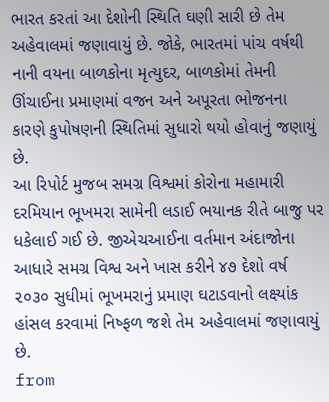ભારત કરતાં આ દેશોની સ્થિતિ ઘણી સારી છે તેમ અહેવાલમાં જણાવાયું છે. જોકે, ભારતમાં પાંચ વર્ષથી નાની વયના બાળકોના મૃત્યુદર, બાળકોમાં તેમની ઊંચાઈના પ્રમાણમાં વજન અને અપૂરતા ભોજનના કારણે કુપોષણની સ્થિતિમાં સુધારો થયો હોવાનું જણાયું છે.
આ રિપોર્ટ મુજબ સમગ્ર વિશ્વમાં કોરોના મહામારી દરમિયાન ભૂખમરા સામેની લડાઈ ભયાનક રીતે બાજુ પર ધકેલાઈ ગઈ છે. જીએચઆઈના વર્તમાન અંદાજોના આધારે સમગ્ર વિશ્વ અને ખાસ કરીને ૪૭ દેશો વર્ષ ૨૦૩૦ સુધીમાં ભૂખમરાનું પ્રમાણ ઘટાડવાનો લક્ષ્યાંક હાંસલ કરવામાં નિષ્ફળ જશે તેમ અહેવાલમાં જણાવાયું છે.
from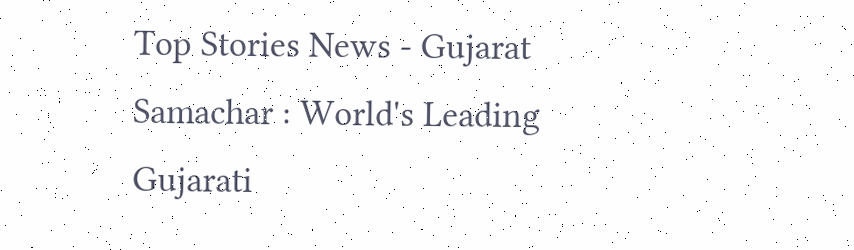Top Stories News - Gujarat Samachar : World's Leading Gujarati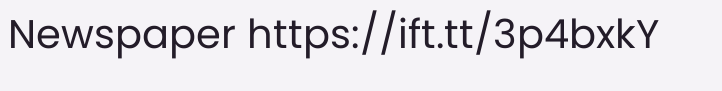Newspaper https://ift.tt/3p4bxkY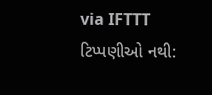via IFTTT
ટિપ્પણીઓ નથી: